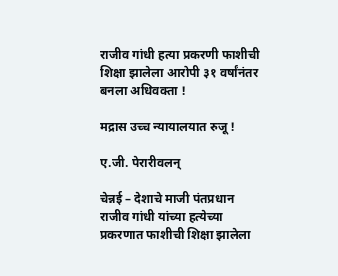राजीव गांधी हत्या प्रकरणी फाशीची शिक्षा झालेला आरोपी ३१ वर्षांनंतर बनला अधिवक्ता !

मद्रास उच्च न्यायालयात रुजू !

ए.जी. पेरारीवलन्

चेन्नई – देशाचे माजी पंतप्रधान राजीव गांधी यांच्या हत्येच्या प्रकरणात फाशीची शिक्षा झालेला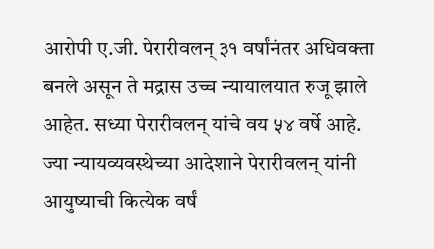आरोपी ए.जी. पेरारीवलन् ३१ वर्षांनंतर अधिवक्ता बनले असून ते मद्रास उच्च न्यायालयात रुजू झाले आहेत. सध्या पेरारीवलन् यांचे वय ५४ वर्षे आहे. ज्या न्यायव्यवस्थेच्या आदेशाने पेरारीवलन् यांनी आयुष्याची कित्येक वर्षं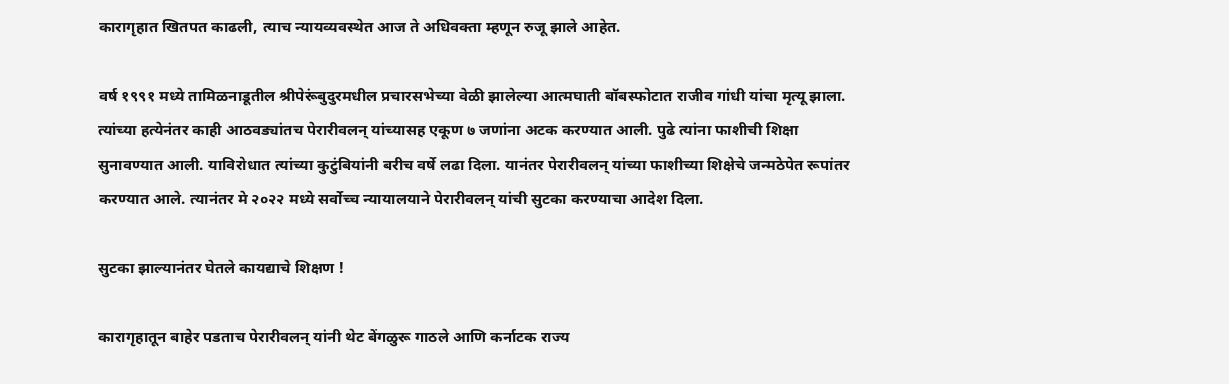कारागृहात खितपत काढली, त्याच न्यायव्यवस्थेत आज ते अधिवक्ता म्हणून रुजू झाले आहेत.

वर्ष १९९१ मध्ये तामिळनाडूतील श्रीपेरूंबुदुरमधील प्रचारसभेच्या वेळी झालेल्या आत्मघाती बॉबस्फोटात राजीव गांधी यांचा मृत्यू झाला. त्यांच्या हत्येनंतर काही आठवड्यांतच पेरारीवलन् यांच्यासह एकूण ७ जणांना अटक करण्यात आली. पुढे त्यांना फाशीची शिक्षा सुनावण्यात आली. याविरोधात त्यांच्या कुटुंबियांनी बरीच वर्षे लढा दिला. यानंतर पेरारीवलन् यांच्या फाशीच्या शिक्षेचे जन्मठेपेत रूपांतर करण्यात आले. त्यानंतर मे २०२२ मध्ये सर्वोच्च न्यायालयाने पेरारीवलन् यांची सुटका करण्याचा आदेश दिला.

सुटका झाल्यानंतर घेतले कायद्याचे शिक्षण !

कारागृहातून बाहेर पडताच पेरारीवलन् यांनी थेट बेंगळुरू गाठले आणि कर्नाटक राज्य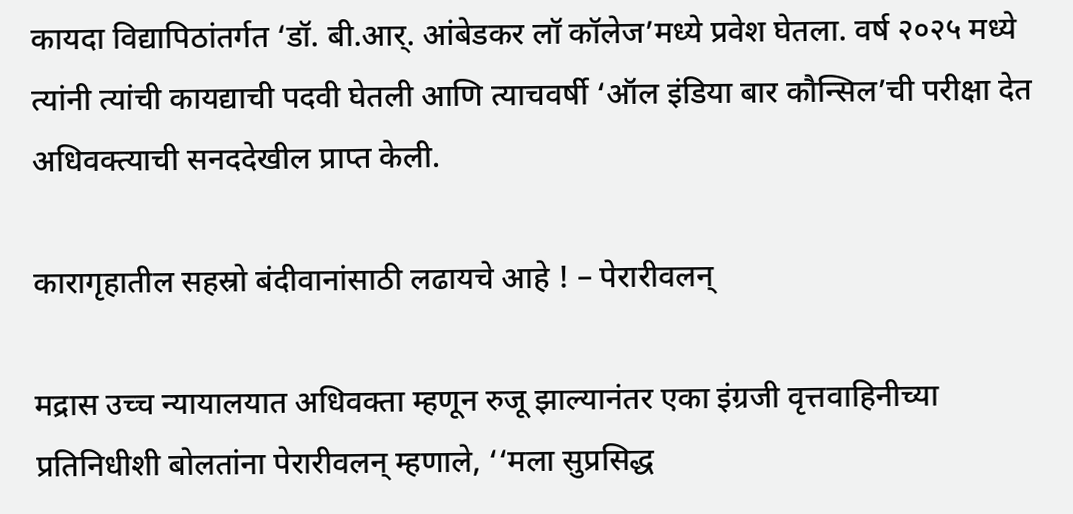कायदा विद्यापिठांतर्गत ‘डॉ. बी.आर्. आंबेडकर लॉ कॉलेज’मध्ये प्रवेश घेतला. वर्ष २०२५ मध्ये त्यांनी त्यांची कायद्याची पदवी घेतली आणि त्याचवर्षी ‘ऑल इंडिया बार कौन्सिल’ची परीक्षा देत अधिवक्त्याची सनददेखील प्राप्त केली.

कारागृहातील सहस्रो बंदीवानांसाठी लढायचे आहे ! – पेरारीवलन्

मद्रास उच्च न्यायालयात अधिवक्ता म्हणून रुजू झाल्यानंतर एका इंग्रजी वृत्तवाहिनीच्या प्रतिनिधीशी बोलतांना पेरारीवलन् म्हणाले, ‘‘मला सुप्रसिद्ध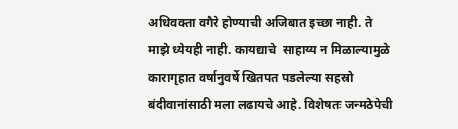अधिवक्ता वगैरे होण्याची अजिबात इच्छा नाही. ते माझे ध्येयही नाही. कायद्याचे  साहाय्य न मिळाल्यामुळे कारागृहात वर्षानुवर्षे खितपत पडलेल्या सहस्रो बंदीवानांसाठी मला लढायचे आहे. विशेषतः जन्मठेपेची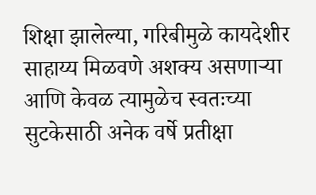शिक्षा झालेल्या, गरिबीमुळे कायदेशीर साहाय्य मिळवणे अशक्य असणार्‍या आणि केवळ त्यामुळेच स्वतःच्या सुटकेसाठी अनेक वर्षे प्रतीक्षा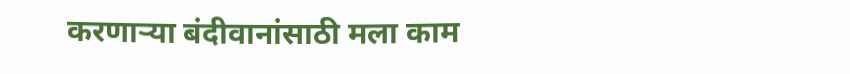करणार्‍या बंदीवानांसाठी मला काम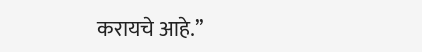करायचे आहे.’’